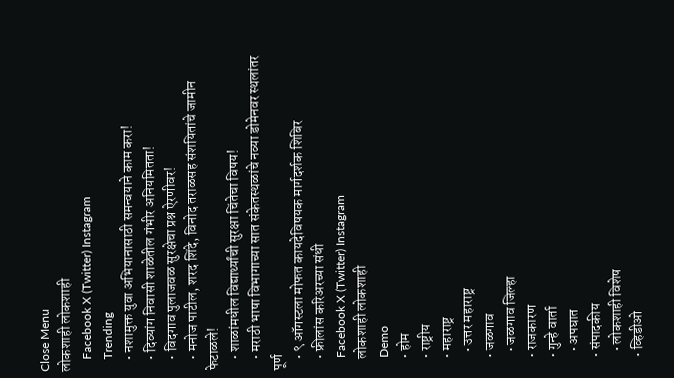Close Menu
लोकशाही लोकशाही
    Facebook X (Twitter) Instagram
    Trending
    • नशामुक्त युवा अभियानासाठी समन्वयाने काम करा!
    • दिव्यांग निवासी शाळेतील गंभीर अनियमितता!
    • विदगाव पुलाजवळ सुरक्षेचा प्रश्न ऐरणीवर!
    • मनोज पाटील, शरद शिंदे, विनोद तराळसह संशयितांचे जामीन फेटाळले!
    • शाळांमधील विद्यार्थ्यांची सुरक्षा चिंतेचा विषय!
    • मराठी भाषा विभागाच्या सात संकेतस्थळांचे नव्या डोमेनवर स्थलांतर पूर्ण
    • ९ ऑगस्टला मोफत कायदेविषयक मार्गदर्शक शिबिर
    • फ्रीलांस करिअरच्या संधी
    Facebook X (Twitter) Instagram
    लोकशाही लोकशाही
    Demo
    • होम
    • राष्ट्रीय
    • महाराष्ट्र
      • उत्तर महाराष्ट्र
    • जळगाव
      • जळगाव जिल्हा
    • राजकारण
    • गुन्हे वार्ता
      • अपघात
    • संपादकीय
      • लोकशाही विशेष
    • व्हिडीओ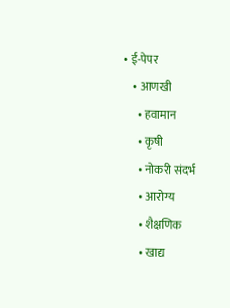• ई-पेपर
    • आणखी
      • हवामान
      • कृषी
      • नोकरी संदर्भ
      • आरोग्य
      • शैक्षणिक
      • खाद्य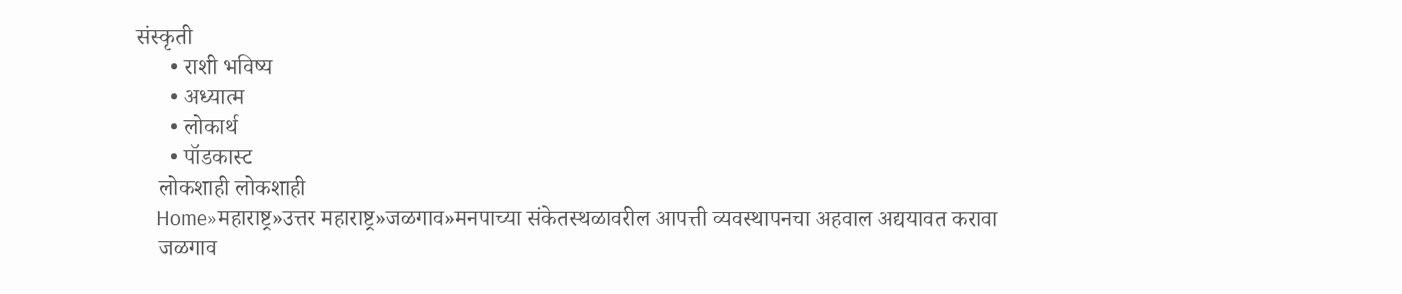संस्कृती
      • राशी भविष्य
      • अध्यात्म
      • लोकार्थ
      • पॉडकास्ट
    लोकशाही लोकशाही
    Home»महाराष्ट्र»उत्तर महाराष्ट्र»जळगाव»मनपाच्या संकेतस्थळावरील आपत्ती व्यवस्थापनचा अहवाल अद्ययावत करावा
    जळगाव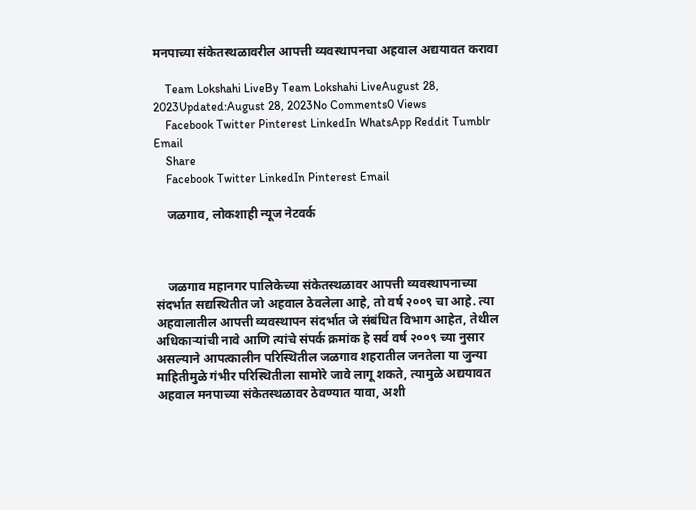मनपाच्या संकेतस्थळावरील आपत्ती व्यवस्थापनचा अहवाल अद्ययावत करावा

    Team Lokshahi LiveBy Team Lokshahi LiveAugust 28, 2023Updated:August 28, 2023No Comments0 Views
    Facebook Twitter Pinterest LinkedIn WhatsApp Reddit Tumblr Email
    Share
    Facebook Twitter LinkedIn Pinterest Email

    जळगाव, लोकशाही न्यूज नेटवर्क



    जळगाव महानगर पालिकेच्या संकेतस्थळावर आपत्ती व्यवस्थापनाच्या संदर्भात सद्यस्थितीत जो अहवाल ठेवलेला आहे, तो वर्ष २००९ चा आहे. त्या अहवालातील आपत्ती व्यवस्थापन संदर्भात जे संबंधित विभाग आहेत, तेथील अधिकार्‍यांची नावे आणि त्यांचे संपर्क क्रमांक हे सर्व वर्ष २००९ च्या नुसार असल्याने आपत्कालीन परिस्थितील जळगाव शहरातील जनतेला या जुन्या माहितीमुळे गंभीर परिस्थितीला सामोरे जावे लागू शकते, त्यामुळे अद्ययावत अहवाल मनपाच्या संकेतस्थळावर ठेवण्यात यावा, अशी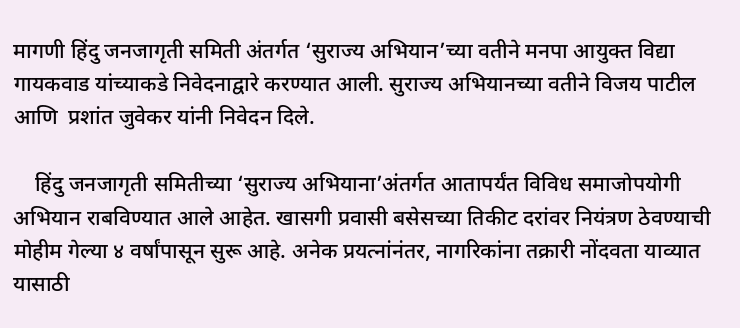मागणी हिंदु जनजागृती समिती अंतर्गत ‘सुराज्य अभियान’च्या वतीने मनपा आयुक्त विद्या गायकवाड यांच्याकडे निवेदनाद्वारे करण्यात आली. सुराज्य अभियानच्या वतीने विजय पाटील आणि  प्रशांत जुवेकर यांनी निवेदन दिले.

    हिंदु जनजागृती समितीच्या ‘सुराज्य अभियाना’अंतर्गत आतापर्यंत विविध समाजोपयोगी अभियान राबविण्यात आले आहेत. खासगी प्रवासी बसेसच्या तिकीट दरांवर नियंत्रण ठेवण्याची मोहीम गेल्या ४ वर्षांपासून सुरू आहे. अनेक प्रयत्नांनंतर, नागरिकांना तक्रारी नोंदवता याव्यात यासाठी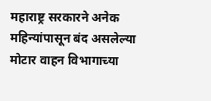महाराष्ट्र सरकारने अनेक महिन्यांपासून बंद असलेल्या मोटार वाहन विभागाच्या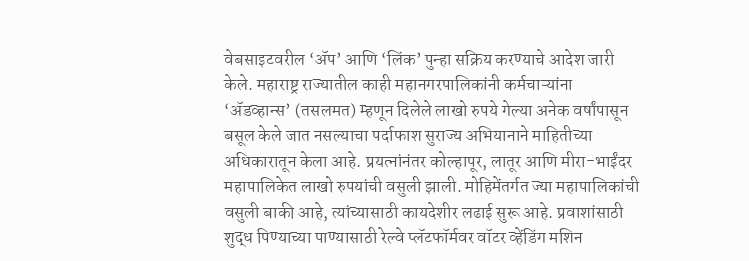वेबसाइटवरील ‘ॲप’ आणि ‘लिंक’ पुन्हा सक्रिय करण्याचे आदेश जारी केले. महाराष्ट्र राज्यातील काही महानगरपालिकांनी कर्मचाऱ्यांना ‘ॲडव्हान्स’ (तसलमत) म्हणून दिलेले लाखो रुपये गेल्या अनेक वर्षांपासून बसूल केले जात नसल्याचा पर्दाफाश सुराज्य अभियानाने माहितीच्या अधिकारातून केला आहे. प्रयत्नांनंतर कोल्हापूर, लातूर आणि मीरा-भाईंदर महापालिकेत लाखो रुपयांची वसुली झाली. मोहिमेंतर्गत ज्या महापालिकांची वसुली बाकी आहे, त्यांच्यासाठी कायदेशीर लढाई सुरू आहे. प्रवाशांसाठी शुद्ध पिण्याच्या पाण्यासाठी रेल्वे प्लॅटफॉर्मवर वॉटर व्हेंडिंग मशिन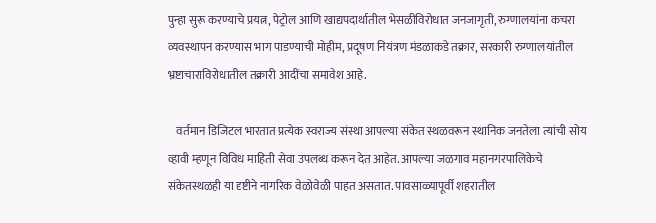पुन्हा सुरू करण्याचे प्रयत्न, पेट्रोल आणि खाद्यपदार्थातील भेसळीविरोधात जनजागृती, रुग्णालयांना कचरा व्यवस्थापन करण्यास भाग पाडण्याची मोहीम, प्रदूषण नियंत्रण मंडळाकडे तक्रार, सरकारी रुग्णालयांतील भ्रष्टाचाराविरोधातील तक्रारी आदींचा समावेश आहे.

    वर्तमान डिजिटल भारतात प्रत्येक स्वराज्य संस्था आपल्या संकेत स्थळवरून स्थानिक जनतेला त्यांची सोय व्हावी म्हणून विविध माहिती सेवा उपलब्ध करून देत आहेत. आपल्या जळगाव महानगरपालिकेचे संकेतस्थळही या दृष्टीने नागरिक वेळोवेळी पाहत असतात. पावसाळ्यापूर्वी शहरातील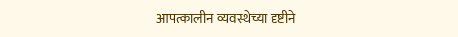आपत्कालीन व्यवस्थेच्या दृष्टीने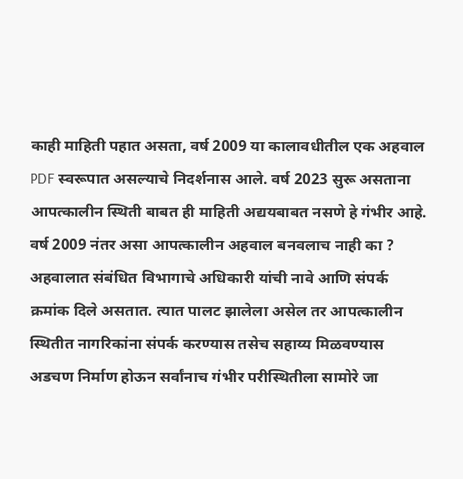काही माहिती पहात असता, वर्ष 2009 या कालावधीतील एक अहवाल PDF स्वरूपात असल्याचे निदर्शनास आले. वर्ष 2023 सुरू असताना आपत्कालीन स्थिती बाबत ही माहिती अद्ययबाबत नसणे हे गंभीर आहे. वर्ष 2009 नंतर असा आपत्कालीन अहवाल बनवलाच नाही का ? अहवालात संबंधित विभागाचे अधिकारी यांची नावे आणि संपर्क क्रमांक दिले असतात. त्यात पालट झालेला असेल तर आपत्कालीन स्थितीत नागरिकांना संपर्क करण्यास तसेच सहाय्य मिळवण्यास अडचण निर्माण होऊन सर्वांनाच गंभीर परीस्थितीला सामोरे जा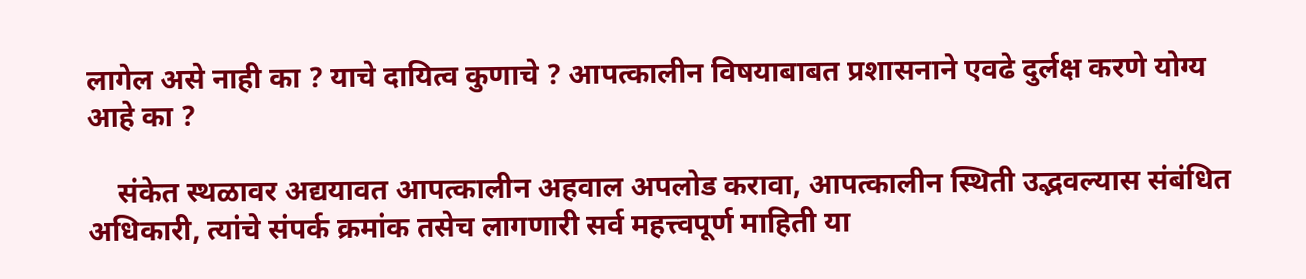लागेल असे नाही का ? याचे दायित्व कुणाचे ? आपत्कालीन विषयाबाबत प्रशासनाने एवढे दुर्लक्ष करणे योग्य आहे का ?

    संकेत स्थळावर अद्ययावत आपत्कालीन अहवाल अपलोड करावा, आपत्कालीन स्थिती उद्भवल्यास संबंधित अधिकारी, त्यांचे संपर्क क्रमांक तसेच लागणारी सर्व महत्त्वपूर्ण माहिती या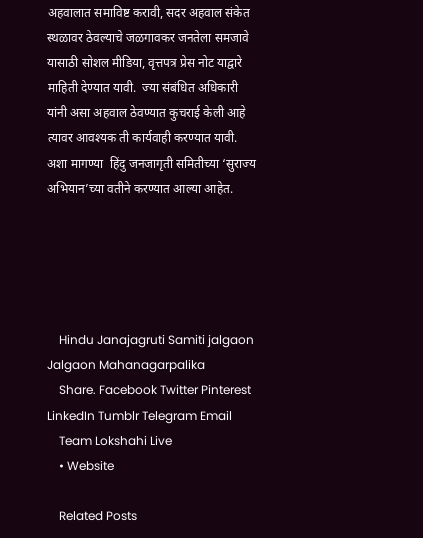अहवालात समाविष्ट करावी, सदर अहवाल संकेत स्थळावर ठेवल्याचे जळगावकर जनतेला समजावे यासाठी सोशल मीडिया, वृत्तपत्र प्रेस नोट याद्वारे माहिती देण्यात यावी.  ज्या संबंधित अधिकारी यांनी असा अहवाल ठेवण्यात कुचराई केली आहे त्यावर आवश्यक ती कार्यवाही करण्यात यावी. अशा मागण्या  हिंदु जनजागृती समितीच्या ‘सुराज्य अभियान’च्या वतीने करण्यात आल्या आहेत.





    Hindu Janajagruti Samiti jalgaon Jalgaon Mahanagarpalika
    Share. Facebook Twitter Pinterest LinkedIn Tumblr Telegram Email
    Team Lokshahi Live
    • Website

    Related Posts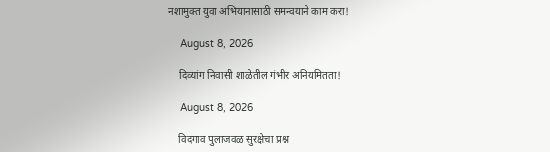नशामुक्त युवा अभियानासाठी समन्वयाने काम करा!

    August 8, 2026

    दिव्यांग निवासी शाळेतील गंभीर अनियमितता!

    August 8, 2026

    विदगाव पुलाजवळ सुरक्षेचा प्रश्न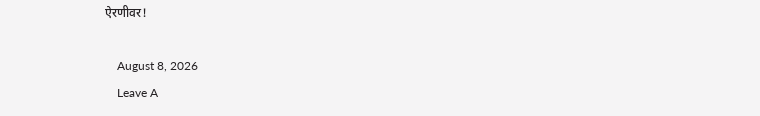ऐरणीवर!

    August 8, 2026
    Leave A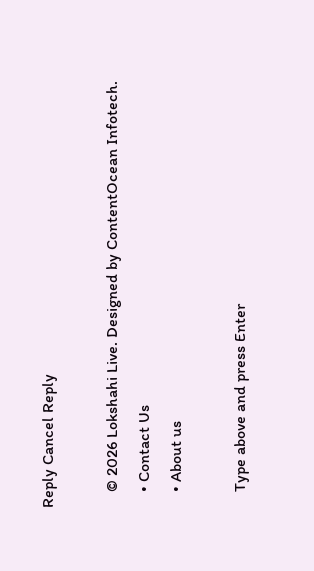Reply Cancel Reply

    © 2026 Lokshahi Live. Designed by ContentOcean Infotech.
    • Contact Us
    • About us

    Type above and press Enter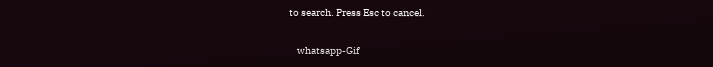to search. Press Esc to cancel.

    whatsapp-Gif